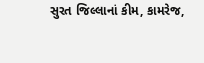સુરત જિલ્લાનાં કીમ, કામરેજ,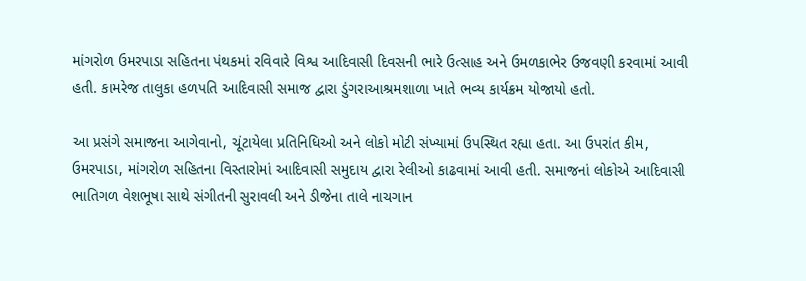માંગરોળ ઉમરપાડા સહિતના પંથકમાં રવિવારે વિશ્વ આદિવાસી દિવસની ભારે ઉત્સાહ અને ઉમળકાભેર ઉજવણી કરવામાં આવી હતી. કામરેજ તાલુકા હળપતિ આદિવાસી સમાજ દ્વારા ડુંગરાઆશ્રમશાળા ખાતે ભવ્ય કાર્યક્રમ યોજાયો હતો.

આ પ્રસંગે સમાજના આગેવાનો, ચૂંટાયેલા પ્રતિનિધિઓ અને લોકો મોટી સંખ્યામાં ઉપસ્થિત રહ્યા હતા. આ ઉપરાંત કીમ, ઉમરપાડા, માંગરોળ સહિતના વિસ્તારોમાં આદિવાસી સમુદાય દ્વારા રેલીઓ કાઢવામાં આવી હતી. સમાજનાં લોકોએ આદિવાસી ભાતિગળ વેશભૂષા સાથે સંગીતની સુરાવલી અને ડીજેના તાલે નાચગાન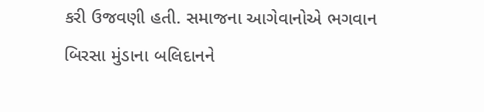કરી ઉજવણી હતી. સમાજના આગેવાનોએ ભગવાન બિરસા મુંડાના બલિદાનને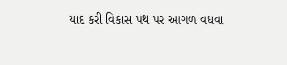યાદ કરી વિકાસ પથ પર આગળ વધવા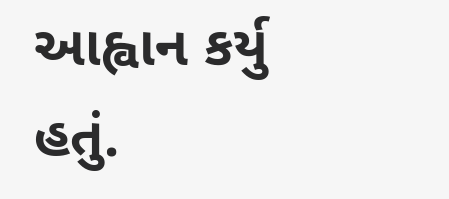આહ્વાન કર્યુ હતું.